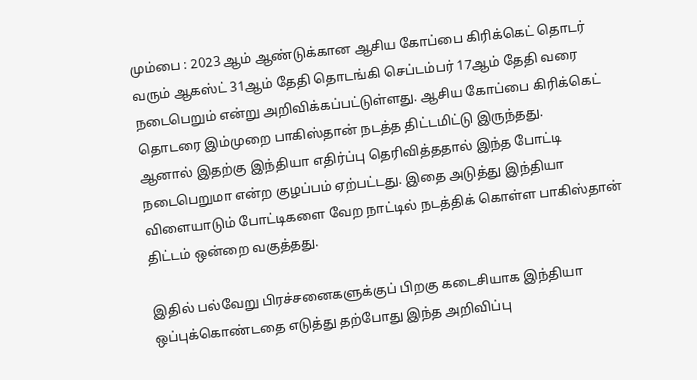மும்பை : 2023 ஆம் ஆண்டுக்கான ஆசிய கோப்பை கிரிக்கெட் தொடர் வரும் ஆகஸ்ட் 31ஆம் தேதி தொடங்கி செப்டம்பர் 17ஆம் தேதி வரை நடைபெறும் என்று அறிவிக்கப்பட்டுள்ளது. ஆசிய கோப்பை கிரிக்கெட் தொடரை இம்முறை பாகிஸ்தான் நடத்த திட்டமிட்டு இருந்தது.
ஆனால் இதற்கு இந்தியா எதிர்ப்பு தெரிவித்ததால் இந்த போட்டி நடைபெறுமா என்ற குழப்பம் ஏற்பட்டது. இதை அடுத்து இந்தியா விளையாடும் போட்டிகளை வேற நாட்டில் நடத்திக் கொள்ள பாகிஸ்தான் திட்டம் ஒன்றை வகுத்தது.

இதில் பல்வேறு பிரச்சனைகளுக்குப் பிறகு கடைசியாக இந்தியா ஒப்புக்கொண்டதை எடுத்து தற்போது இந்த அறிவிப்பு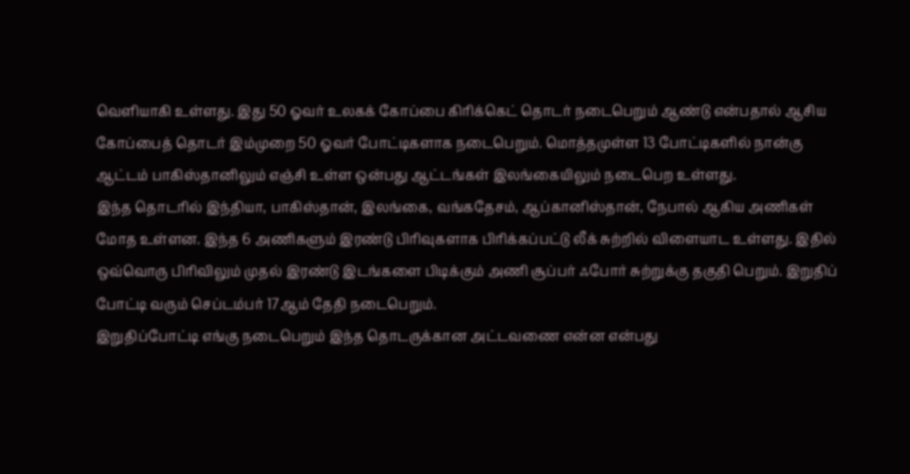வெளியாகி உள்ளது. இது 50 ஓவர் உலகக் கோப்பை கிரிக்கெட் தொடர் நடைபெறும் ஆண்டு என்பதால் ஆசிய கோப்பைத் தொடர் இம்முறை 50 ஓவர் போட்டிகளாக நடைபெறும். மொத்தமுள்ள 13 போட்டிகளில் நான்கு ஆட்டம் பாகிஸ்தானிலும் எஞ்சி உள்ள ஒன்பது ஆட்டங்கள் இலங்கையிலும் நடைபெற உள்ளது.
இந்த தொடரில் இந்தியா, பாகிஸ்தான், இலங்கை, வங்கதேசம், ஆப்கானிஸ்தான், நேபால் ஆகிய அணிகள் மோத உள்ளன. இந்த 6 அணிகளும் இரண்டு பிரிவுகளாக பிரிக்கப்பட்டு லீக் சுற்றில் விளையாட உள்ளது. இதில் ஒவ்வொரு பிரிவிலும் முதல் இரண்டு இடங்களை பிடிக்கும் அணி சூப்பர் ஃபோர் சுற்றுக்கு தகுதி பெறும். இறுதிப் போட்டி வரும் செப்டம்பர் 17ஆம் தேதி நடைபெறும்.
இறுதிப்போட்டி எங்கு நடைபெறும் இந்த தொடருக்கான அட்டவணை என்ன என்பது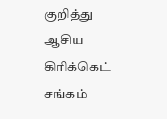குறித்து ஆசிய கிரிக்கெட் சங்கம்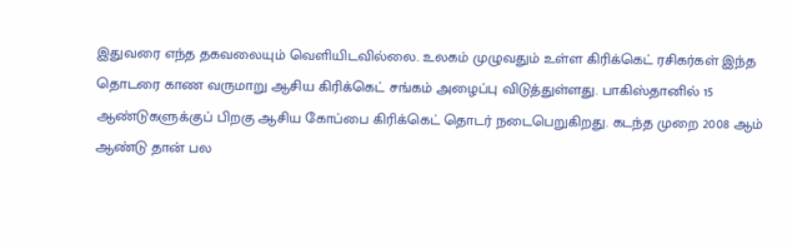இதுவரை எந்த தகவலையும் வெளியிடவில்லை. உலகம் முழுவதும் உள்ள கிரிக்கெட் ரசிகர்கள் இந்த தொடரை காண வருமாறு ஆசிய கிரிக்கெட் சங்கம் அழைப்பு விடுத்துள்ளது. பாகிஸ்தானில் 15 ஆண்டுகளுக்குப் பிறகு ஆசிய கோப்பை கிரிக்கெட் தொடர் நடைபெறுகிறது. கடந்த முறை 2008 ஆம் ஆண்டு தான் பல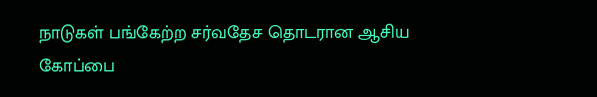நாடுகள் பங்கேற்ற சர்வதேச தொடரான ஆசிய கோப்பை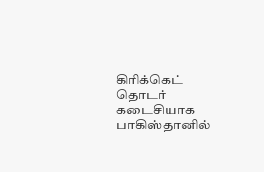கிரிக்கெட் தொடர் கடைசியாக பாகிஸ்தானில்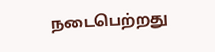நடைபெற்றது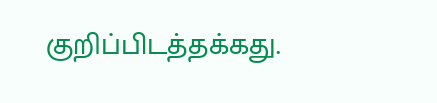குறிப்பிடத்தக்கது.